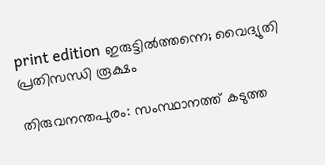print edition ഇരുട്ടിൽത്തന്നെ; വൈദ്യുതി പ്രതിസന്ധി രൂക്ഷം

തിരുവനന്തപുരം: സംസ്ഥാനത്ത് കടുത്ത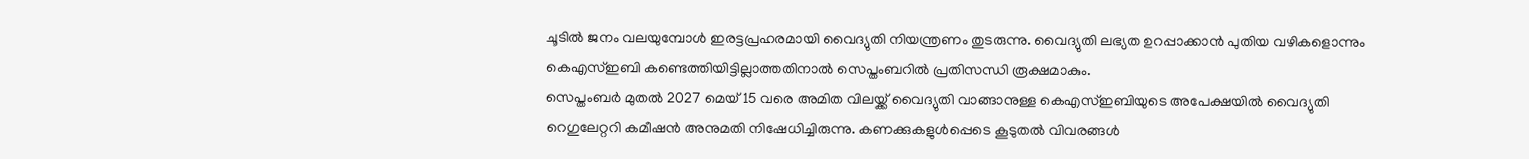ചൂടിൽ ജനം വലയുമ്പോൾ ഇരട്ടപ്രഹരമായി വൈദ്യുതി നിയന്ത്രണം തുടരുന്നു. വൈദ്യുതി ലഭ്യത ഉറപ്പാക്കാൻ പുതിയ വഴികളൊന്നും കെഎസ്ഇബി കണ്ടെത്തിയിട്ടില്ലാത്തതിനാൽ സെപ്തംബറിൽ പ്രതിസന്ധി രൂക്ഷമാകും.
സെപ്തംബർ മുതൽ 2027 മെയ് 15 വരെ അമിത വിലയ്ക്ക് വൈദ്യുതി വാങ്ങാനുള്ള കെഎസ്ഇബിയുടെ അപേക്ഷയിൽ വൈദ്യുതി റെഗുലേറ്ററി കമീഷൻ അനുമതി നിഷേധിച്ചിരുന്നു. കണക്കുകളുൾപ്പെടെ കൂടുതൽ വിവരങ്ങൾ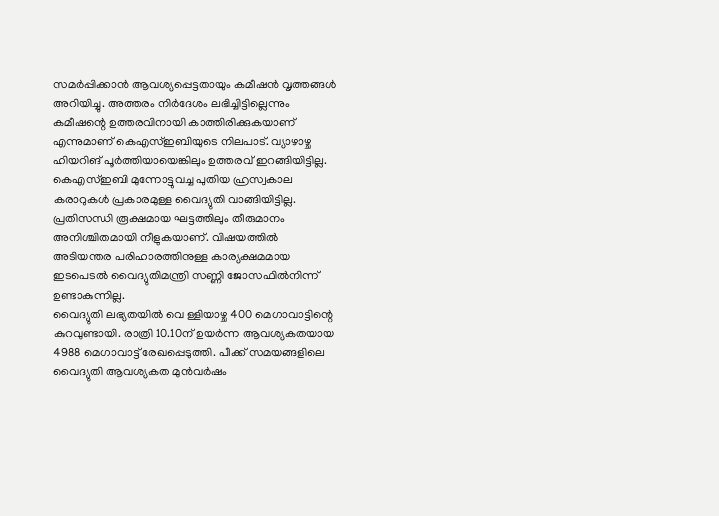സമർപ്പിക്കാൻ ആവശ്യപ്പെട്ടതായും കമീഷൻ വൃത്തങ്ങൾ അറിയിച്ചു. അത്തരം നിർദേശം ലഭിച്ചിട്ടില്ലെന്നും കമീഷന്റെ ഉത്തരവിനായി കാത്തിരിക്കുകയാണ് എന്നുമാണ് കെഎസ്ഇബിയുടെ നിലപാട്. വ്യാഴാഴ്ച ഹിയറിങ് പൂർത്തിയായെങ്കിലും ഉത്തരവ് ഇറങ്ങിയിട്ടില്ല.
കെഎസ്ഇബി മുന്നോട്ടുവച്ച പുതിയ ഹ്രസ്വകാല കരാറുകൾ പ്രകാരമുള്ള വൈദ്യുതി വാങ്ങിയിട്ടില്ല. പ്രതിസന്ധി രൂക്ഷമായ ഘട്ടത്തിലും തീരുമാനം അനിശ്ചിതമായി നീളുകയാണ്. വിഷയത്തിൽ അടിയന്തര പരിഹാരത്തിനുള്ള കാര്യക്ഷമമായ ഇടപെടൽ വൈദ്യുതിമന്ത്രി സണ്ണി ജോസഫിൽനിന്ന് ഉണ്ടാകുന്നില്ല.
വൈദ്യുതി ലഭ്യതയിൽ വെ ള്ളിയാഴ്ച 400 മെഗാവാട്ടിന്റെ കുറവുണ്ടായി. രാത്രി 10.10ന് ഉയർന്ന ആവശ്യകതയായ 4988 മെഗാവാട്ട് രേഖപ്പെടുത്തി. പീക്ക് സമയങ്ങളിലെ വൈദ്യുതി ആവശ്യകത മുൻവർഷം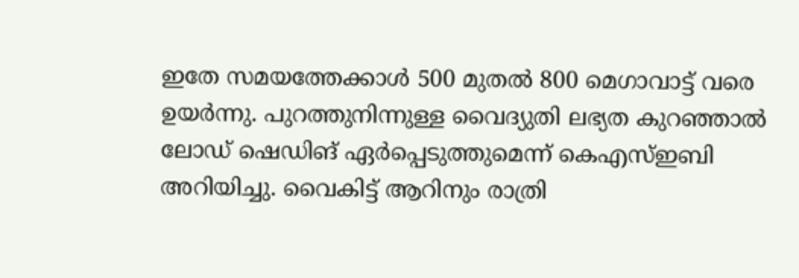ഇതേ സമയത്തേക്കാൾ 500 മുതൽ 800 മെഗാവാട്ട് വരെ ഉയർന്നു. പുറത്തുനിന്നുള്ള വൈദ്യുതി ലഭ്യത കുറഞ്ഞാൽ ലോഡ് ഷെഡിങ് ഏർപ്പെടുത്തുമെന്ന് കെഎസ്ഇബി അറിയിച്ചു. വൈകിട്ട് ആറിനും രാത്രി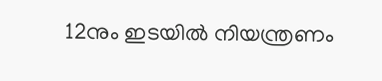12നും ഇടയിൽ നിയന്ത്രണം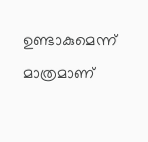ഉണ്ടാകുമെന്ന് മാത്രമാണ്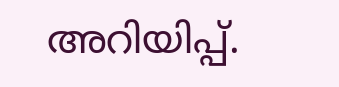അറിയിപ്പ്.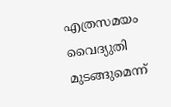എത്രസമയം വൈദ്യുതി മുടങ്ങുമെന്ന്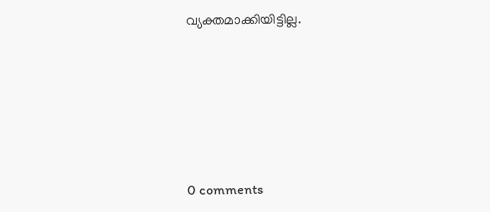വ്യക്തമാക്കിയിട്ടില്ല.









0 comments